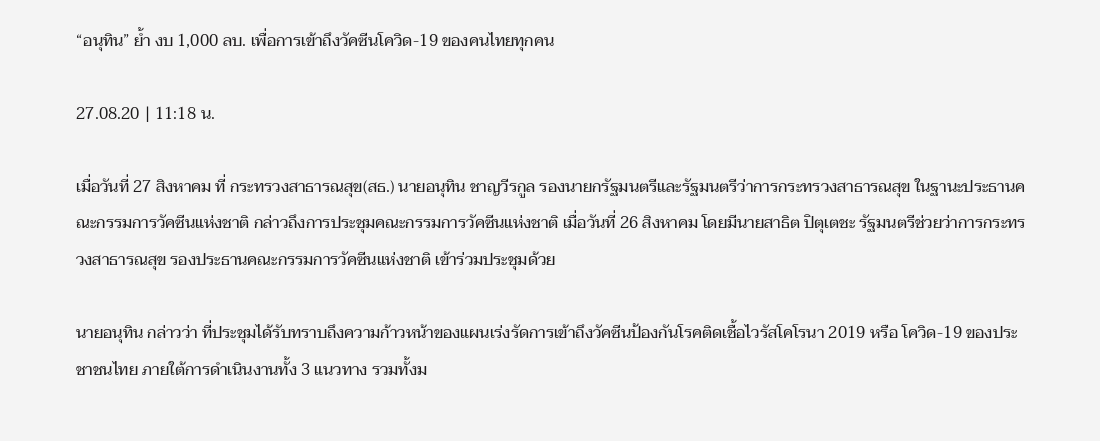“อนุทิน” ย้ำ งบ 1,000 ลบ. เพื่อการเข้าถึงวัคซีนโควิด-19 ของคนไทยทุกคน

27.08.20 | 11:18 น.

เมื่อวันที่ 27 สิงหาคม ที่ กระทรวงสาธารณสุข(สธ.) นายอนุทิน ชาญวีรกูล รองนายกรัฐมนตรีและรัฐมนตรีว่าการกระทรวงสาธารณสุข ในฐานะประธานคณะกรรมการวัคซีนแห่งชาติ กล่าวถึงการประชุมคณะกรรมการวัคซีนแห่งชาติ เมื่อวันที่ 26 สิงหาคม โดยมีนายสาธิต ปิตุเตชะ รัฐมนตรีช่วยว่าการกระทรวงสาธารณสุข รองประธานคณะกรรมการวัคซีนแห่งชาติ เข้าร่วมประชุมด้วย

นายอนุทิน กล่าวว่า ที่ประชุมได้รับทราบถึงความก้าวหน้าของแผนเร่งรัดการเข้าถึงวัคซีนป้องกันโรคติดเชื้อไวรัสโคโรนา 2019 หรือ โควิด-19 ของประชาชนไทย ภายใต้การดำเนินงานทั้ง 3 แนวทาง รวมทั้งม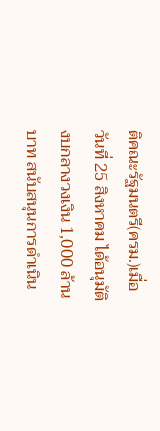ติคณะรัฐมนตรี(ครม.)เมื่อวันที่ 25 สิงหาคม ได้อนุมัติงบกลางวงเงิน 1,000 ล้านบาท สนับสนุนการดำเนิน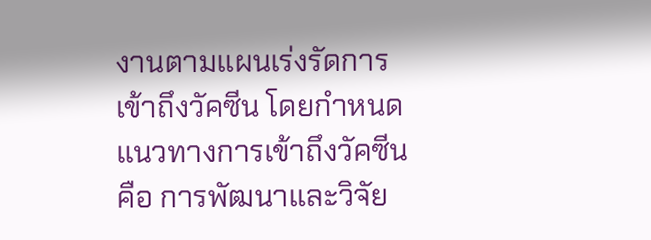งานตามแผนเร่งรัดการเข้าถึงวัคซีน โดยกำหนดแนวทางการเข้าถึงวัคซีน คือ การพัฒนาและวิจัย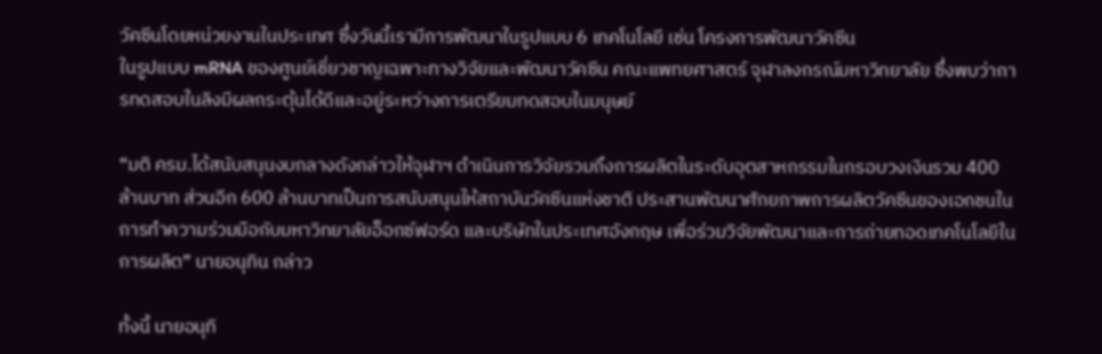วัคซีนโดยหน่วยงานในประเทศ ซึ่งวันนี้เรามีการพัฒนาในรูปแบบ 6 เทคโนโลยี เช่น โครงการพัฒนาวัคซีน
ในรูปแบบ mRNA ของศูนย์เชี่ยวชาญเฉพาะทางวิจัยและพัฒนาวัคซีน คณะแพทยศาสตร์ จุฬาลงกรณ์มหาวิทยาลัย ซึ่งพบว่าการทดสอบในลิงมีผลกระตุ้นได้ดีและอยู่ระหว่างการเตรียมทดสอบในมนุษย์

“มติ ครม.ได้สนับสนุนงบกลางดังกล่าวให้จุฬาฯ ดำเนินการวิจัยรวมถึงการผลิตในระดับอุตสาหกรรมในกรอบวงเงินรวม 400 ล้านบาท ส่วนอีก 600 ล้านบาทเป็นการสนับสนุนให้สถาบันวัคซีนแห่งชาติ ประสานพัฒนาศักยภาพการผลิตวัคซีนของเอกชนในการทำความร่วมมือกับมหาวิทยาลัยอ็อกซ์ฟอร์ด และบริษัทในประเทศอังกฤษ เพื่อร่วมวิจัยพัฒนาและการถ่ายทอดเทคโนโลยีในการผลิต” นายอนุทิน กล่าว

ทั้งนี้ นายอนุทิ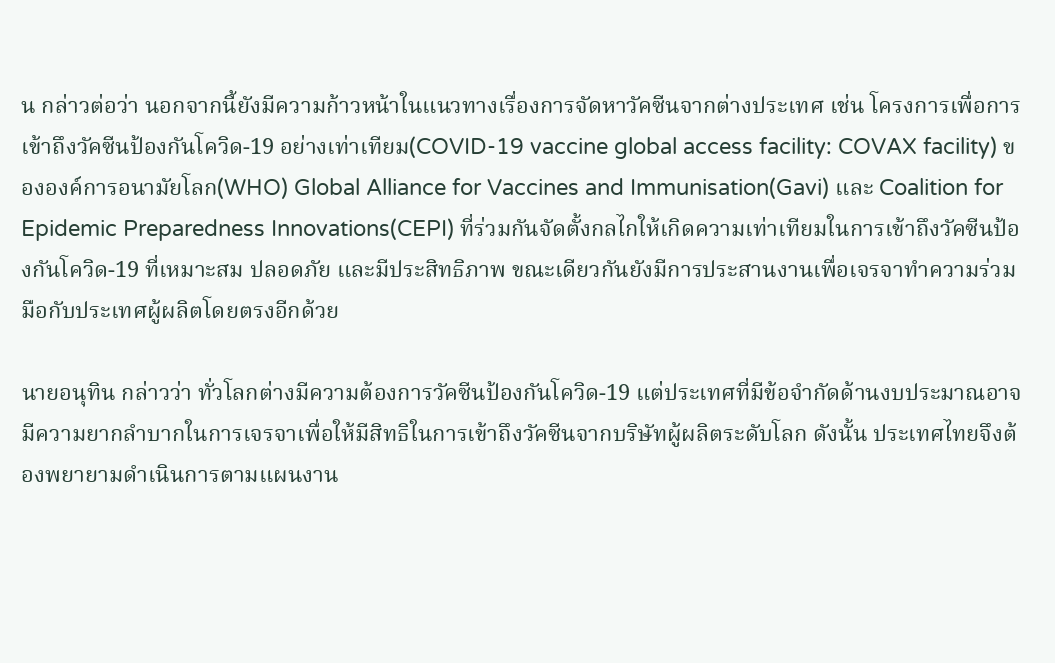น กล่าวต่อว่า นอกจากนี้ยังมีความก้าวหน้าในแนวทางเรื่องการจัดหาวัคซีนจากต่างประเทศ เช่น โครงการเพื่อการเข้าถึงวัคซีนป้องกันโควิด-19 อย่างเท่าเทียม(COVID-19 vaccine global access facility: COVAX facility) ขององค์การอนามัยโลก(WHO) Global Alliance for Vaccines and Immunisation(Gavi) และ Coalition for Epidemic Preparedness Innovations(CEPI) ที่ร่วมกันจัดตั้งกลไกให้เกิดความเท่าเทียมในการเข้าถึงวัคซีนป้องกันโควิด-19 ที่เหมาะสม ปลอดภัย และมีประสิทธิภาพ ขณะเดียวกันยังมีการประสานงานเพื่อเจรจาทำความร่วมมือกับประเทศผู้ผลิตโดยตรงอีกด้วย

นายอนุทิน กล่าวว่า ทั่วโลกต่างมีความต้องการวัคซีนป้องกันโควิด-19 แต่ประเทศที่มีข้อจำกัดด้านงบประมาณอาจมีความยากลำบากในการเจรจาเพื่อให้มีสิทธิในการเข้าถึงวัคซีนจากบริษัทผู้ผลิตระดับโลก ดังนั้น ประเทศไทยจึงต้องพยายามดำเนินการตามแผนงาน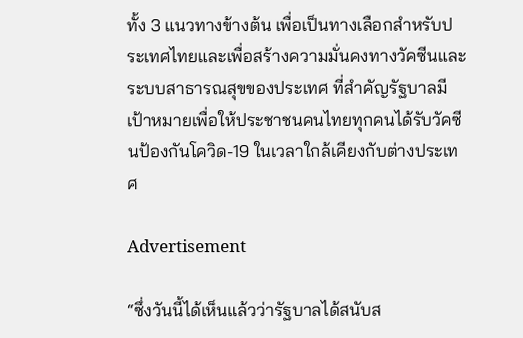ทั้ง 3 แนวทางข้างต้น เพื่อเป็นทางเลือกสำหรับประเทศไทยและเพื่อสร้างความมั่นคงทางวัคซีนและระบบสาธารณสุขของประเทศ ที่สำคัญรัฐบาลมีเป้าหมายเพื่อให้ประชาชนคนไทยทุกคนได้รับวัคซีนป้องกันโควิด-19 ในเวลาใกล้เคียงกับต่างประเทศ

Advertisement

“ซึ่งวันนี้ได้เห็นแล้วว่ารัฐบาลได้สนับส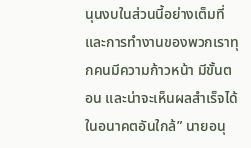นุนงบในส่วนนี้อย่างเต็มที่และการทำงานของพวกเราทุกคนมีความก้าวหน้า มีขั้นตอน และน่าจะเห็นผลสำเร็จได้ในอนาคตอันใกล้” นายอนุ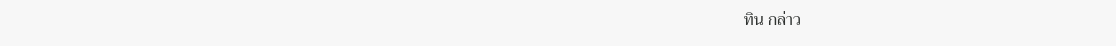ทิน กล่าว